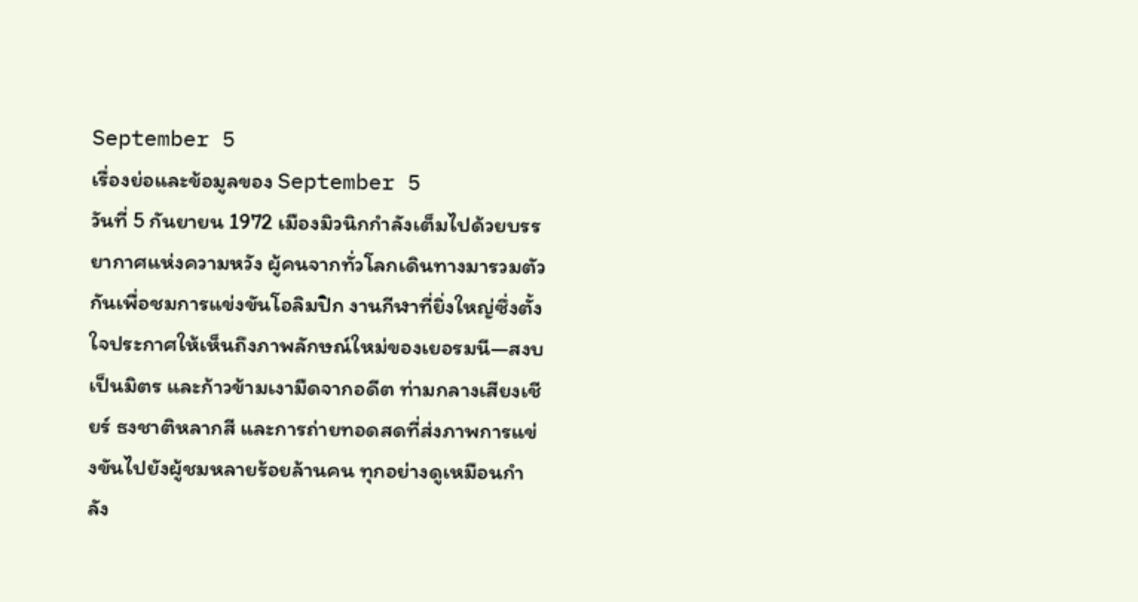September 5
เรื่องย่อและข้อมูลของ September 5
วันที่ 5 กันยายน 1972 เมืองมิวนิกกำลังเต็มไปด้วยบรรยากาศแห่งความหวัง ผู้คนจากทั่วโลกเดินทางมารวมตัวกันเพื่อชมการแข่งขันโอลิมปิก งานกีฬาที่ยิ่งใหญ่ซึ่งตั้งใจประกาศให้เห็นถึงภาพลักษณ์ใหม่ของเยอรมนี—สงบ เป็นมิตร และก้าวข้ามเงามืดจากอดีต ท่ามกลางเสียงเชียร์ ธงชาติหลากสี และการถ่ายทอดสดที่ส่งภาพการแข่งขันไปยังผู้ชมหลายร้อยล้านคน ทุกอย่างดูเหมือนกำลัง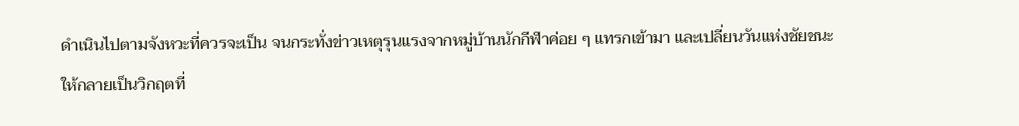ดำเนินไปตามจังหวะที่ควรจะเป็น จนกระทั่งข่าวเหตุรุนแรงจากหมู่บ้านนักกีฬาค่อย ๆ แทรกเข้ามา และเปลี่ยนวันแห่งชัยชนะให้กลายเป็นวิกฤตที่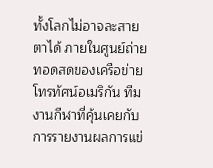ทั้งโลกไม่อาจละสายตาได้ ภายในศูนย์ถ่ายทอดสดของเครือข่ายโทรทัศน์อเมริกัน ทีมงานกีฬาที่คุ้นเคยกับการรายงานผลการแข่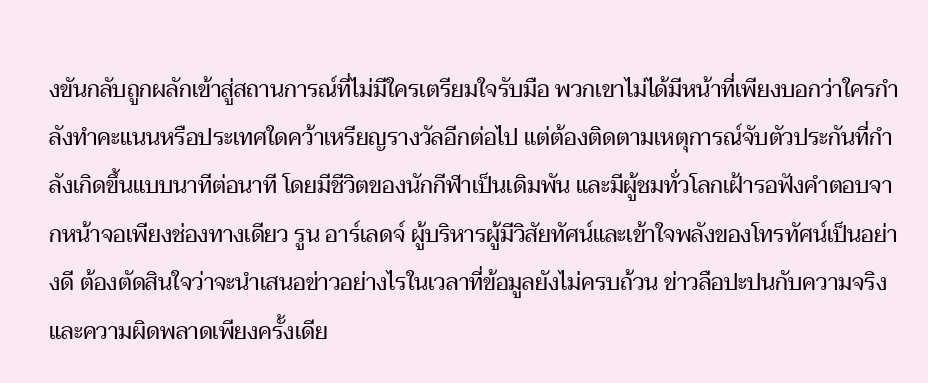งขันกลับถูกผลักเข้าสู่สถานการณ์ที่ไม่มีใครเตรียมใจรับมือ พวกเขาไม่ได้มีหน้าที่เพียงบอกว่าใครกำลังทำคะแนนหรือประเทศใดคว้าเหรียญรางวัลอีกต่อไป แต่ต้องติดตามเหตุการณ์จับตัวประกันที่กำลังเกิดขึ้นแบบนาทีต่อนาที โดยมีชีวิตของนักกีฬาเป็นเดิมพัน และมีผู้ชมทั่วโลกเฝ้ารอฟังคำตอบจากหน้าจอเพียงช่องทางเดียว รูน อาร์เลดจ์ ผู้บริหารผู้มีวิสัยทัศน์และเข้าใจพลังของโทรทัศน์เป็นอย่างดี ต้องตัดสินใจว่าจะนำเสนอข่าวอย่างไรในเวลาที่ข้อมูลยังไม่ครบถ้วน ข่าวลือปะปนกับความจริง และความผิดพลาดเพียงครั้งเดีย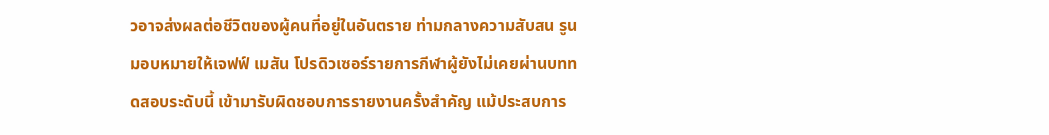วอาจส่งผลต่อชีวิตของผู้คนที่อยู่ในอันตราย ท่ามกลางความสับสน รูนมอบหมายให้เจฟฟ์ เมสัน โปรดิวเซอร์รายการกีฬาผู้ยังไม่เคยผ่านบททดสอบระดับนี้ เข้ามารับผิดชอบการรายงานครั้งสำคัญ แม้ประสบการ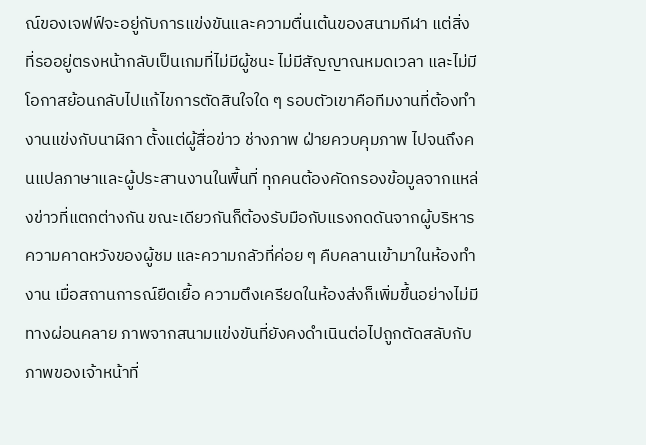ณ์ของเจฟฟ์จะอยู่กับการแข่งขันและความตื่นเต้นของสนามกีฬา แต่สิ่งที่รออยู่ตรงหน้ากลับเป็นเกมที่ไม่มีผู้ชนะ ไม่มีสัญญาณหมดเวลา และไม่มีโอกาสย้อนกลับไปแก้ไขการตัดสินใจใด ๆ รอบตัวเขาคือทีมงานที่ต้องทำงานแข่งกับนาฬิกา ตั้งแต่ผู้สื่อข่าว ช่างภาพ ฝ่ายควบคุมภาพ ไปจนถึงคนแปลภาษาและผู้ประสานงานในพื้นที่ ทุกคนต้องคัดกรองข้อมูลจากแหล่งข่าวที่แตกต่างกัน ขณะเดียวกันก็ต้องรับมือกับแรงกดดันจากผู้บริหาร ความคาดหวังของผู้ชม และความกลัวที่ค่อย ๆ คืบคลานเข้ามาในห้องทำงาน เมื่อสถานการณ์ยืดเยื้อ ความตึงเครียดในห้องส่งก็เพิ่มขึ้นอย่างไม่มีทางผ่อนคลาย ภาพจากสนามแข่งขันที่ยังคงดำเนินต่อไปถูกตัดสลับกับภาพของเจ้าหน้าที่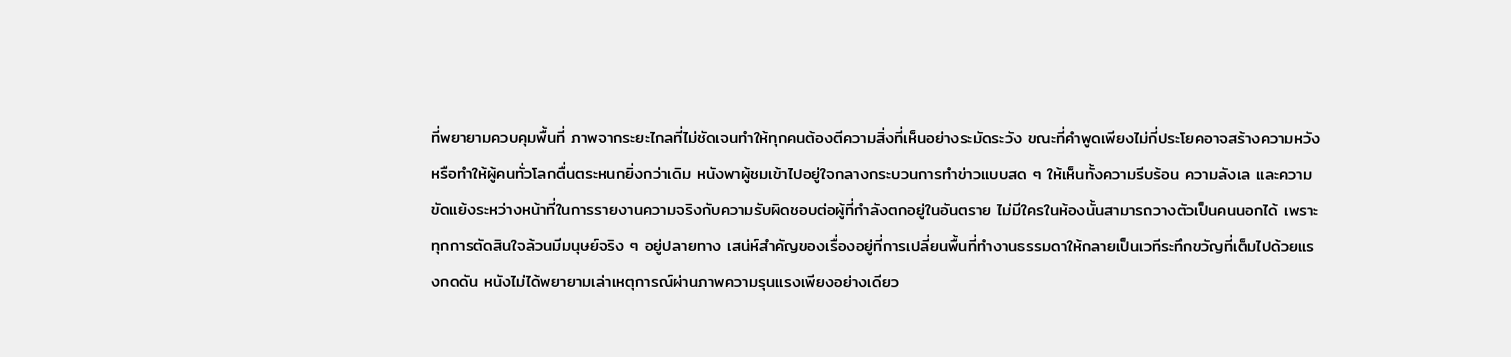ที่พยายามควบคุมพื้นที่ ภาพจากระยะไกลที่ไม่ชัดเจนทำให้ทุกคนต้องตีความสิ่งที่เห็นอย่างระมัดระวัง ขณะที่คำพูดเพียงไม่กี่ประโยคอาจสร้างความหวังหรือทำให้ผู้คนทั่วโลกตื่นตระหนกยิ่งกว่าเดิม หนังพาผู้ชมเข้าไปอยู่ใจกลางกระบวนการทำข่าวแบบสด ๆ ให้เห็นทั้งความรีบร้อน ความลังเล และความขัดแย้งระหว่างหน้าที่ในการรายงานความจริงกับความรับผิดชอบต่อผู้ที่กำลังตกอยู่ในอันตราย ไม่มีใครในห้องนั้นสามารถวางตัวเป็นคนนอกได้ เพราะทุกการตัดสินใจล้วนมีมนุษย์จริง ๆ อยู่ปลายทาง เสน่ห์สำคัญของเรื่องอยู่ที่การเปลี่ยนพื้นที่ทำงานธรรมดาให้กลายเป็นเวทีระทึกขวัญที่เต็มไปด้วยแรงกดดัน หนังไม่ได้พยายามเล่าเหตุการณ์ผ่านภาพความรุนแรงเพียงอย่างเดียว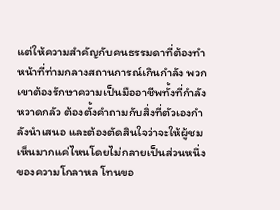แต่ให้ความสำคัญกับคนธรรมดาที่ต้องทำหน้าที่ท่ามกลางสถานการณ์เกินกำลัง พวกเขาต้องรักษาความเป็นมืออาชีพทั้งที่กำลังหวาดกลัว ต้องตั้งคำถามกับสิ่งที่ตัวเองกำลังนำเสนอ และต้องตัดสินใจว่าจะให้ผู้ชมเห็นมากแค่ไหนโดยไม่กลายเป็นส่วนหนึ่งของความโกลาหล โทนขอ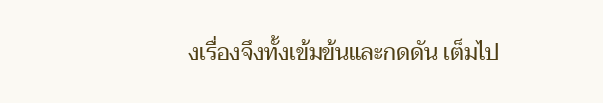งเรื่องจึงทั้งเข้มข้นและกดดัน เต็มไป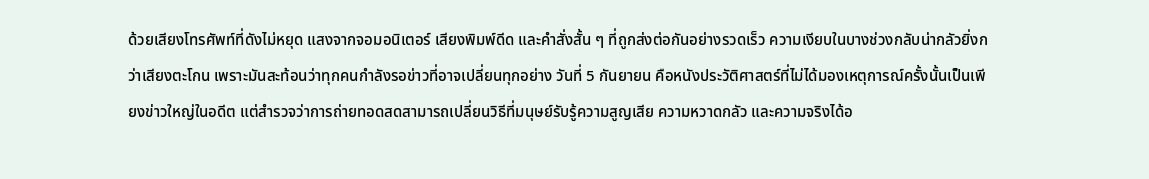ด้วยเสียงโทรศัพท์ที่ดังไม่หยุด แสงจากจอมอนิเตอร์ เสียงพิมพ์ดีด และคำสั่งสั้น ๆ ที่ถูกส่งต่อกันอย่างรวดเร็ว ความเงียบในบางช่วงกลับน่ากลัวยิ่งกว่าเสียงตะโกน เพราะมันสะท้อนว่าทุกคนกำลังรอข่าวที่อาจเปลี่ยนทุกอย่าง วันที่ 5 กันยายน คือหนังประวัติศาสตร์ที่ไม่ได้มองเหตุการณ์ครั้งนั้นเป็นเพียงข่าวใหญ่ในอดีต แต่สำรวจว่าการถ่ายทอดสดสามารถเปลี่ยนวิธีที่มนุษย์รับรู้ความสูญเสีย ความหวาดกลัว และความจริงได้อ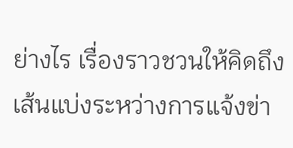ย่างไร เรื่องราวชวนให้คิดถึงเส้นแบ่งระหว่างการแจ้งข่า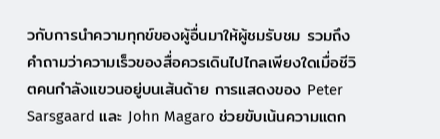วกับการนำความทุกข์ของผู้อื่นมาให้ผู้ชมรับชม รวมถึงคำถามว่าความเร็วของสื่อควรเดินไปไกลเพียงใดเมื่อชีวิตคนกำลังแขวนอยู่บนเส้นด้าย การแสดงของ Peter Sarsgaard และ John Magaro ช่วยขับเน้นความแตก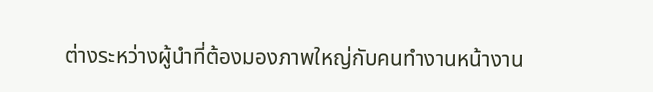ต่างระหว่างผู้นำที่ต้องมองภาพใหญ่กับคนทำงานหน้างาน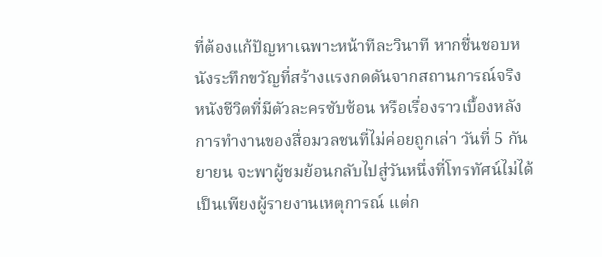ที่ต้องแก้ปัญหาเฉพาะหน้าทีละวินาที หากชื่นชอบหนังระทึกขวัญที่สร้างแรงกดดันจากสถานการณ์จริง หนังชีวิตที่มีตัวละครซับซ้อน หรือเรื่องราวเบื้องหลังการทำงานของสื่อมวลชนที่ไม่ค่อยถูกเล่า วันที่ 5 กันยายน จะพาผู้ชมย้อนกลับไปสู่วันหนึ่งที่โทรทัศน์ไม่ได้เป็นเพียงผู้รายงานเหตุการณ์ แต่ก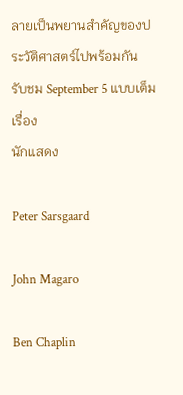ลายเป็นพยานสำคัญของประวัติศาสตร์ไปพร้อมกัน
รับชม September 5 แบบเต็มเรื่อง
นักแสดง

Peter Sarsgaard

John Magaro

Ben Chaplin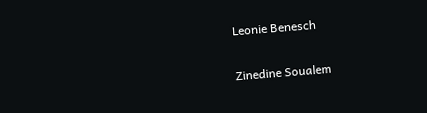Leonie Benesch

Zinedine Soualem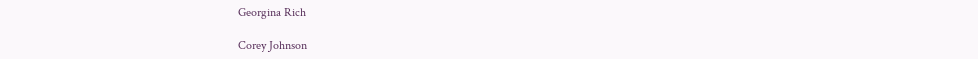Georgina Rich

Corey Johnson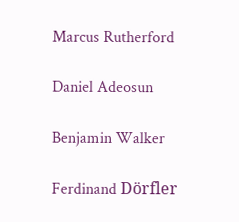Marcus Rutherford

Daniel Adeosun

Benjamin Walker

Ferdinand Dörfler